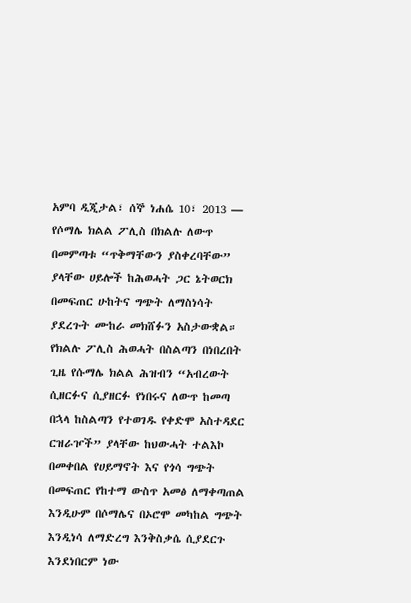አምባ ዲጂታል፣ ሰኞ ነሐሴ 10፣ 2013 ― የሶማሌ ክልል ፖሊስ በክልሉ ለውጥ በመምጣቱ “ጥቅማቸውን ያስቀረባቸው” ያላቸው ሀይሎች ከሕወሓት ጋር ኔትወርክ በመፍጠር ሁከትና ግጭት ለማስነሳት ያደረጉት ሙከራ መክሸፉን አስታውቋል።
የክልሉ ፖሊስ ሕወሓት በስልጣን በነበረበት ጊዜ የሱማሌ ክልል ሕዝብን “አብረውት ሲዘርፉና ሲያዘርፉ የነበሩና ለውጥ ከመጣ በኋላ ከስልጣን የተወገዱ የቀድሞ አስተዳደር ርዝራዦች” ያላቸው ከህውሓት ተልእኮ በመቀበል የሀይማኖት እና የጎሳ ግጭት በመፍጠር የከተማ ውስጥ አመፅ ለማቀጣጠል እንዲሁም በሶማሌና በኦሮሞ መካከል ግጭት እንዲነሳ ለማድረግ እንቅስቃሴ ሲያደርጉ እንደነበርም ነው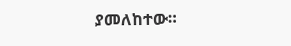ያመለከተው።